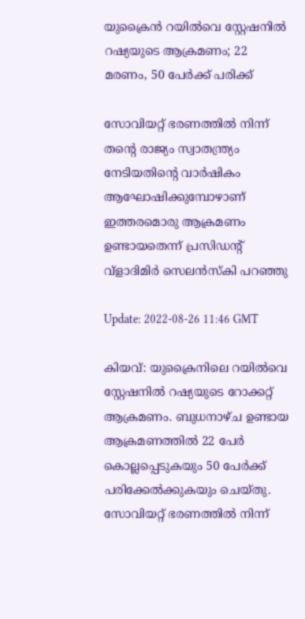യുക്രൈന്‍ റയില്‍വെ സ്റ്റേഷനില്‍ റഷ്യയുടെ ആക്രമണം; 22 മരണം, 50 പേര്‍ക്ക് പരിക്ക്

സോവിയറ്റ് ഭരണത്തിൽ നിന്ന് തന്‍റെ രാജ്യം സ്വാതന്ത്ര്യം നേടിയതിന്‍റെ വാർഷികം ആഘോഷിക്കുമ്പോഴാണ് ഇത്തരമൊരു ആക്രമണം ഉണ്ടായതെന്ന് പ്രസിഡന്‍റ് വ്ളാദിമിര്‍ സെലന്‍സ്കി പറഞ്ഞു

Update: 2022-08-26 11:46 GMT

കിയവ്: യുക്രൈനിലെ റയില്‍വെ സ്റ്റേഷനില്‍ റഷ്യയുടെ റോക്കറ്റ് ആക്രമണം. ബുധനാഴ്ച ഉണ്ടായ ആക്രമണത്തില്‍ 22 പേര്‍ കൊല്ലപ്പെടുകയും 50 പേര്‍ക്ക് പരിക്കേല്‍ക്കുകയും ചെയ്തു. സോവിയറ്റ് ഭരണത്തിൽ നിന്ന്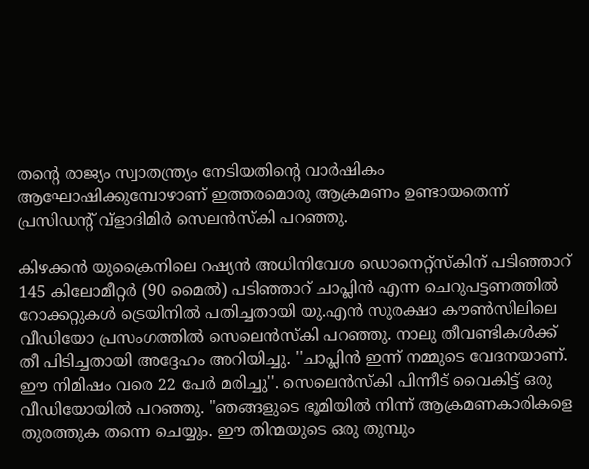തന്‍റെ രാജ്യം സ്വാതന്ത്ര്യം നേടിയതിന്‍റെ വാർഷികം ആഘോഷിക്കുമ്പോഴാണ് ഇത്തരമൊരു ആക്രമണം ഉണ്ടായതെന്ന് പ്രസിഡന്‍റ് വ്ളാദിമിര്‍ സെലന്‍സ്കി പറഞ്ഞു.

കിഴക്കൻ യുക്രൈനിലെ റഷ്യൻ അധിനിവേശ ഡൊനെറ്റ്സ്കിന് പടിഞ്ഞാറ് 145 കിലോമീറ്റർ (90 മൈൽ) പടിഞ്ഞാറ് ചാപ്ലിൻ എന്ന ചെറുപട്ടണത്തിൽ റോക്കറ്റുകൾ ട്രെയിനിൽ പതിച്ചതായി യു.എൻ സുരക്ഷാ കൗൺസിലിലെ വീഡിയോ പ്രസംഗത്തിൽ സെലെൻസ്കി പറഞ്ഞു. നാലു തീവണ്ടികള്‍ക്ക് തീ പിടിച്ചതായി അദ്ദേഹം അറിയിച്ചു. ''ചാപ്ലിൻ ഇന്ന് നമ്മുടെ വേദനയാണ്. ഈ നിമിഷം വരെ 22 പേർ മരിച്ചു''. സെലെൻസ്‌കി പിന്നീട് വൈകിട്ട് ഒരു വീഡിയോയില്‍ പറഞ്ഞു. "ഞങ്ങളുടെ ഭൂമിയിൽ നിന്ന് ആക്രമണകാരികളെ  തുരത്തുക തന്നെ ചെയ്യും. ഈ തിന്മയുടെ ഒരു തുമ്പും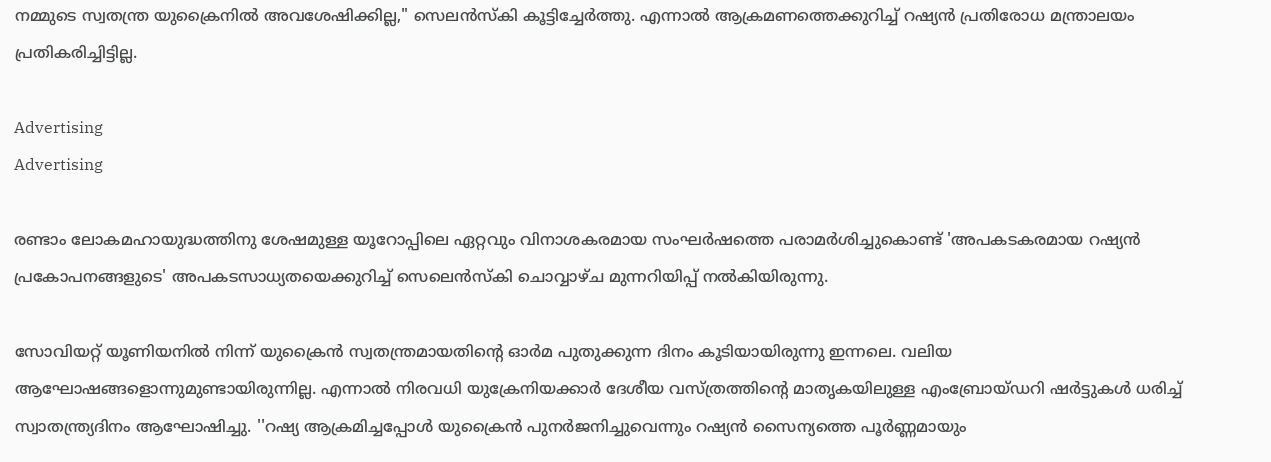നമ്മുടെ സ്വതന്ത്ര യുക്രൈനില്‍ അവശേഷിക്കില്ല," സെലന്‍സ്കി കൂട്ടിച്ചേര്‍ത്തു. എന്നാല്‍ ആക്രമണത്തെക്കുറിച്ച് റഷ്യൻ പ്രതിരോധ മന്ത്രാലയം പ്രതികരിച്ചിട്ടില്ല.

Advertising
Advertising

രണ്ടാം ലോകമഹായുദ്ധത്തിനു ശേഷമുള്ള യൂറോപ്പിലെ ഏറ്റവും വിനാശകരമായ സംഘർഷത്തെ പരാമര്‍ശിച്ചുകൊണ്ട് 'അപകടകരമായ റഷ്യൻ പ്രകോപനങ്ങളുടെ' അപകടസാധ്യതയെക്കുറിച്ച് സെലെൻസ്കി ചൊവ്വാഴ്ച മുന്നറിയിപ്പ് നൽകിയിരുന്നു.

സോവിയറ്റ് യൂണിയനിൽ നിന്ന് യുക്രൈന്‍ സ്വതന്ത്രമായതിന്‍റെ ഓർമ പുതുക്കുന്ന ദിനം കൂടിയായിരുന്നു ഇന്നലെ. വലിയ ആഘോഷങ്ങളൊന്നുമുണ്ടായിരുന്നില്ല. എന്നാൽ നിരവധി യുക്രേനിയക്കാർ ദേശീയ വസ്ത്രത്തിന്‍റെ മാതൃകയിലുള്ള എംബ്രോയ്ഡറി ഷർട്ടുകൾ ധരിച്ച് സ്വാതന്ത്ര്യദിനം ആഘോഷിച്ചു. ''റഷ്യ ആക്രമിച്ചപ്പോൾ യുക്രൈന്‍ പുനർജനിച്ചുവെന്നും റഷ്യൻ സൈന്യത്തെ പൂർണ്ണമായും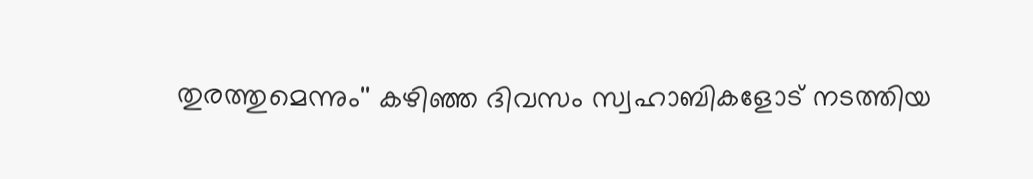തുരത്തുമെന്നും'' കഴിഞ്ഞ ദിവസം സ്വഹാബികളോട് നടത്തിയ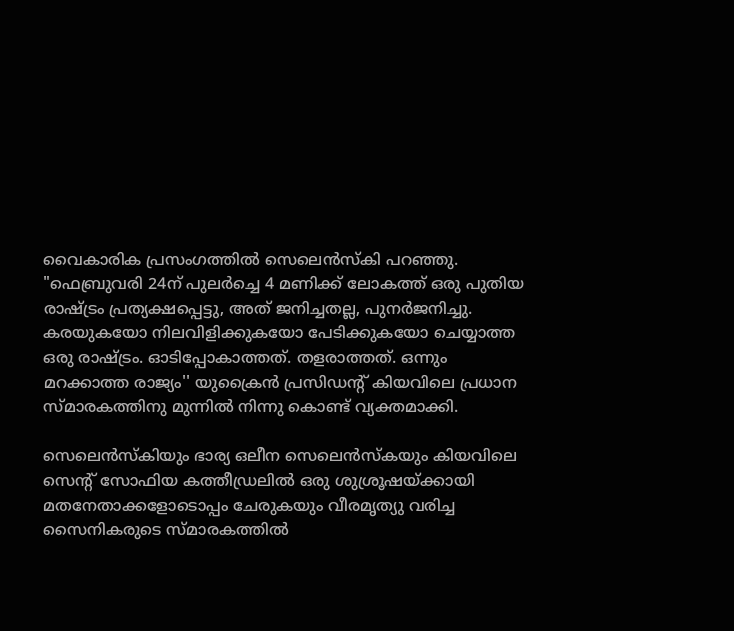വൈകാരിക പ്രസംഗത്തിൽ സെലെൻസ്കി പറഞ്ഞു. "ഫെബ്രുവരി 24ന് പുലർച്ചെ 4 മണിക്ക് ലോകത്ത് ഒരു പുതിയ രാഷ്ട്രം പ്രത്യക്ഷപ്പെട്ടു, അത് ജനിച്ചതല്ല, പുനർജനിച്ചു. കരയുകയോ നിലവിളിക്കുകയോ പേടിക്കുകയോ ചെയ്യാത്ത ഒരു രാഷ്ട്രം. ഓടിപ്പോകാത്തത്. തളരാത്തത്. ഒന്നും മറക്കാത്ത രാജ്യം'' യുക്രൈന്‍ പ്രസിഡന്‍റ് കിയവിലെ പ്രധാന സ്മാരകത്തിനു മുന്നില്‍ നിന്നു കൊണ്ട് വ്യക്തമാക്കി.

സെലെൻസ്‌കിയും ഭാര്യ ഒലീന സെലെൻസ്‌കയും കിയവിലെ സെന്‍റ് സോഫിയ കത്തീഡ്രലിൽ ഒരു ശുശ്രൂഷയ്ക്കായി മതനേതാക്കളോടൊപ്പം ചേരുകയും വീരമൃത്യു വരിച്ച സൈനികരുടെ സ്മാരകത്തിൽ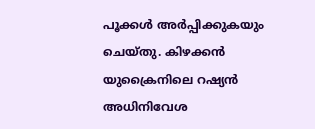പൂക്കള്‍ അർപ്പിക്കുകയും ചെയ്തു. കിഴക്കൻ യുക്രൈനിലെ റഷ്യൻ അധിനിവേശ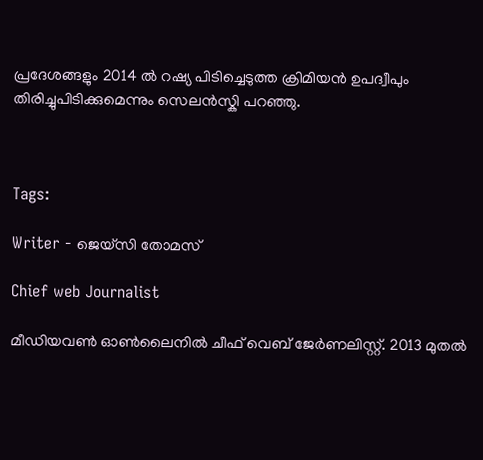പ്രദേശങ്ങളും 2014 ൽ റഷ്യ പിടിച്ചെടുത്ത ക്രിമിയൻ ഉപദ്വീപും തിരിച്ചുപിടിക്കുമെന്നും സെലന്‍സ്കി പറഞ്ഞു.



Tags:

Writer - ജെയ്സി തോമസ്

Chief web Journalist

മീഡിയവൺ ഓൺലൈനിൽ ചീഫ് വെബ് ജേർണലിസ്റ്റ്. 2013 മുതൽ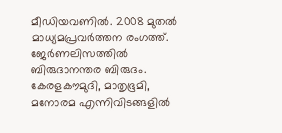മീഡിയവണിൽ. 2008 മുതൽ മാധ്യമപ്രവർത്തന രംഗത്ത്. ജേർണലിസത്തിൽ ബിരുദാനന്തര ബിരുദം. കേരളകൗമുദി, മാതൃഭൂമി, മനോരമ എന്നിവിടങ്ങളിൽ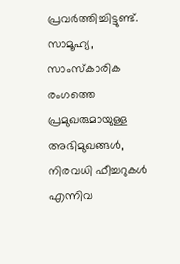പ്രവർത്തിച്ചിട്ടുണ്ട്. സാമൂഹ്യ, സാംസ്‌കാരിക രംഗത്തെ പ്രമുഖരുമായുള്ള അഭിമുഖങ്ങൾ, നിരവധി ഫീച്ചറുകൾ എന്നിവ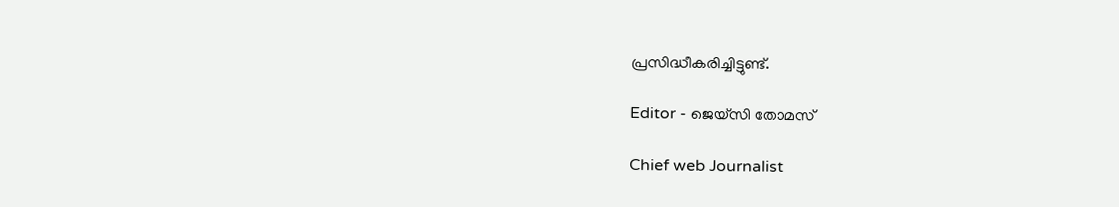പ്രസിദ്ധീകരിച്ചിട്ടുണ്ട്.

Editor - ജെയ്സി തോമസ്

Chief web Journalist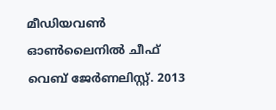മീഡിയവൺ ഓൺലൈനിൽ ചീഫ് വെബ് ജേർണലിസ്റ്റ്. 2013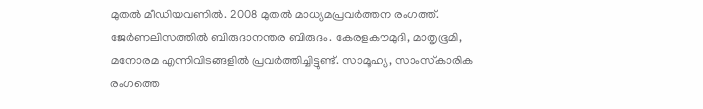മുതൽ മീഡിയവണിൽ. 2008 മുതൽ മാധ്യമപ്രവർത്തന രംഗത്ത്. ജേർണലിസത്തിൽ ബിരുദാനന്തര ബിരുദം. കേരളകൗമുദി, മാതൃഭൂമി, മനോരമ എന്നിവിടങ്ങളിൽ പ്രവർത്തിച്ചിട്ടുണ്ട്. സാമൂഹ്യ, സാംസ്‌കാരിക രംഗത്തെ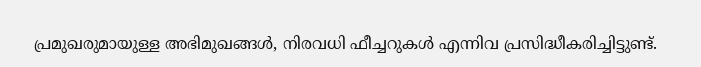പ്രമുഖരുമായുള്ള അഭിമുഖങ്ങൾ, നിരവധി ഫീച്ചറുകൾ എന്നിവ പ്രസിദ്ധീകരിച്ചിട്ടുണ്ട്.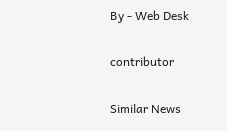By - Web Desk

contributor

Similar News